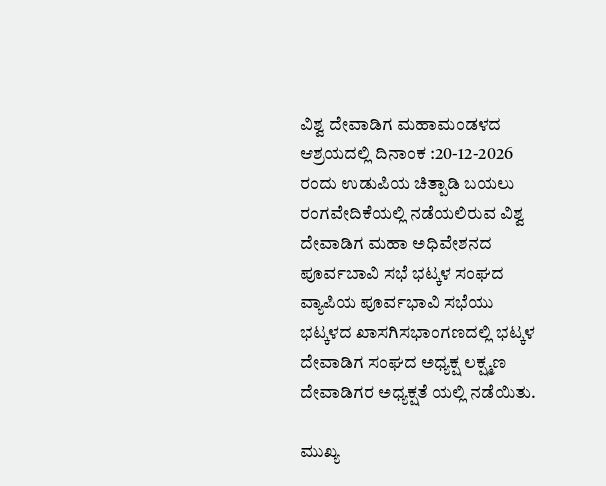ವಿಶ್ವ ದೇವಾಡಿಗ ಮಹಾಮಂಡಳದ ಆಶ್ರಯದಲ್ಲಿ ದಿನಾಂಕ :20-12-2026 ರಂದು ಉಡುಪಿಯ ಚಿತ್ಪಾಡಿ ಬಯಲು ರಂಗವೇದಿಕೆಯಲ್ಲಿ ನಡೆಯಲಿರುವ ವಿಶ್ವ ದೇವಾಡಿಗ ಮಹಾ ಅಧಿವೇಶನದ ಪೂರ್ವಬಾವಿ ಸಭೆ ಭಟ್ಕಳ ಸಂಘದ ವ್ಯಾಪಿಯ ಪೂರ್ವಭಾವಿ ಸಭೆಯು ಭಟ್ಕಳದ ಖಾಸಗಿಸಭಾಂಗಣದಲ್ಲಿ ಭಟ್ಕಳ ದೇವಾಡಿಗ ಸಂಘದ ಅಧ್ಯಕ್ಷ ಲಕ್ಷ್ಮಣ ದೇವಾಡಿಗರ ಅಧ್ಯಕ್ಷತೆ ಯಲ್ಲಿ ನಡೆಯಿತು.

ಮುಖ್ಯ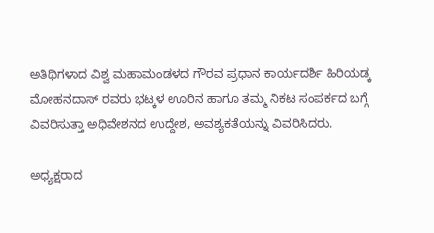ಅತಿಥಿಗಳಾದ ವಿಶ್ವ ಮಹಾಮಂಡಳದ ಗೌರವ ಪ್ರಧಾನ ಕಾರ್ಯದರ್ಶಿ ಹಿರಿಯಡ್ಕ ಮೋಹನದಾಸ್ ರವರು ಭಟ್ಕಳ ಊರಿನ ಹಾಗೂ ತಮ್ಮ ನಿಕಟ ಸಂಪರ್ಕದ ಬಗ್ಗೆ ವಿವರಿಸುತ್ತಾ ಅಧಿವೇಶನದ ಉದ್ದೇಶ, ಅವಶ್ಯಕತೆಯನ್ನು ವಿವರಿಸಿದರು.

ಅಧ್ಯಕ್ಷರಾದ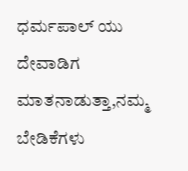ಧರ್ಮಪಾಲ್ ಯು ದೇವಾಡಿಗ ಮಾತನಾಡುತ್ತಾ,ನಮ್ಮ ಬೇಡಿಕೆಗಳು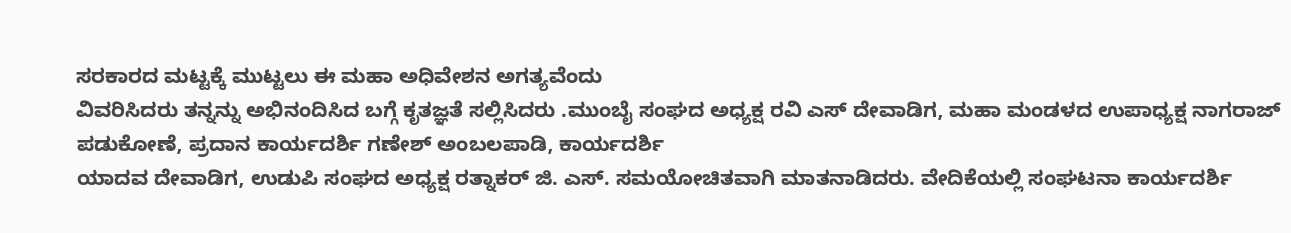ಸರಕಾರದ ಮಟ್ಟಕ್ಕೆ ಮುಟ್ಟಲು ಈ ಮಹಾ ಅಧಿವೇಶನ ಅಗತ್ಯವೆಂದು
ವಿವರಿಸಿದರು ತನ್ನನ್ನು ಅಭಿನಂದಿಸಿದ ಬಗ್ಗೆ ಕೃತಜ್ಞತೆ ಸಲ್ಲಿಸಿದರು .ಮುಂಬೈ ಸಂಘದ ಅಧ್ಯಕ್ಷ ರವಿ ಎಸ್ ದೇವಾಡಿಗ, ಮಹಾ ಮಂಡಳದ ಉಪಾಧ್ಯಕ್ಷ ನಾಗರಾಜ್ ಪಡುಕೋಣೆ, ಪ್ರದಾನ ಕಾರ್ಯದರ್ಶಿ ಗಣೇಶ್ ಅಂಬಲಪಾಡಿ, ಕಾರ್ಯದರ್ಶಿ
ಯಾದವ ದೇವಾಡಿಗ, ಉಡುಪಿ ಸಂಘದ ಅಧ್ಯಕ್ಷ ರತ್ನಾಕರ್ ಜಿ. ಎಸ್. ಸಮಯೋಚಿತವಾಗಿ ಮಾತನಾಡಿದರು. ವೇದಿಕೆಯಲ್ಲಿ ಸಂಘಟನಾ ಕಾರ್ಯದರ್ಶಿ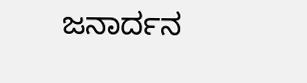ಜನಾರ್ದನ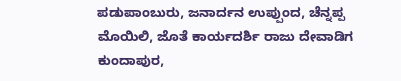ಪಡುಪಾಂಬುರು, ಜನಾರ್ದನ ಉಪ್ಪುಂದ, ಚೆನ್ನಪ್ಪ ಮೊಯಿಲಿ, ಜೊತೆ ಕಾರ್ಯದರ್ಶಿ ರಾಜು ದೇವಾಡಿಗ ಕುಂದಾಪುರ,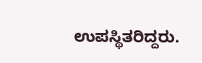ಉಪಸ್ಥಿತರಿದ್ದರು.